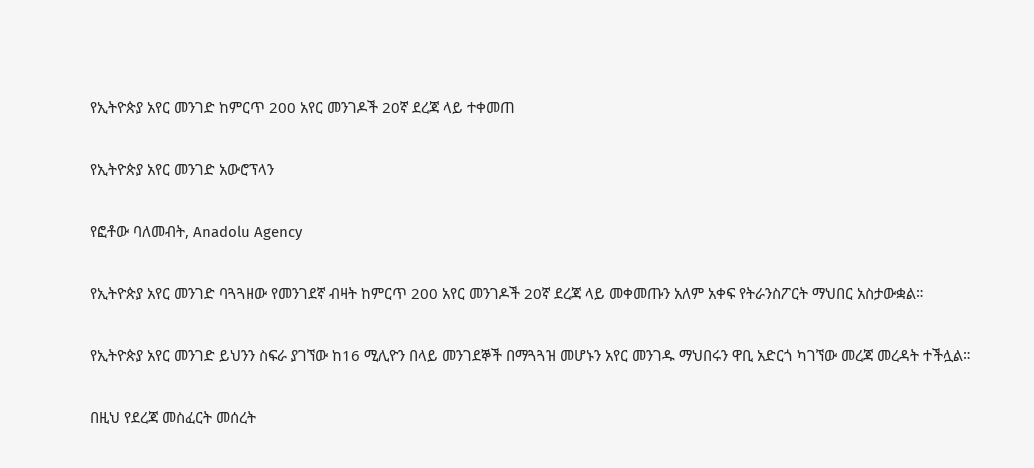የኢትዮጵያ አየር መንገድ ከምርጥ 200 አየር መንገዶች 20ኛ ደረጃ ላይ ተቀመጠ

የኢትዮጵያ አየር መንገድ አውሮፕላን

የፎቶው ባለመብት, Anadolu Agency

የኢትዮጵያ አየር መንገድ ባጓጓዘው የመንገደኛ ብዛት ከምርጥ 200 አየር መንገዶች 20ኛ ደረጃ ላይ መቀመጡን አለም አቀፍ የትራንስፖርት ማህበር አስታውቋል።

የኢትዮጵያ አየር መንገድ ይህንን ስፍራ ያገኘው ከ16 ሚሊዮን በላይ መንገደኞች በማጓጓዝ መሆኑን አየር መንገዱ ማህበሩን ዋቢ አድርጎ ካገኘው መረጃ መረዳት ተችሏል።

በዚህ የደረጃ መስፈርት መሰረት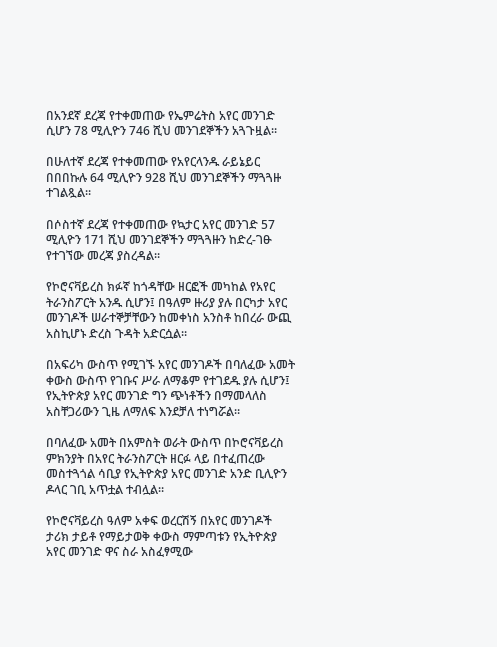በአንደኛ ደረጃ የተቀመጠው የኤምሬትስ አየር መንገድ ሲሆን 78 ሚሊዮን 746 ሺህ መንገደኞችን አጓጉዟል።

በሁለተኛ ደረጃ የተቀመጠው የአየርላንዱ ራይኔይር በበበኩሉ 64 ሚሊዮን 928 ሺህ መንገደኞችን ማጓጓዙ ተገልጿል።

በሶስተኛ ደረጃ የተቀመጠው የኳታር አየር መንገድ 57 ሚሊዮን 171 ሺህ መንገደኞችን ማጓጓዙን ከድረ-ገፁ የተገኘው መረጃ ያስረዳል።

የኮሮናቫይረስ ክፉኛ ከጎዳቸው ዘርፎች መካከል የአየር ትራንስፖርት አንዱ ሲሆን፤ በዓለም ዙሪያ ያሉ በርካታ አየር መንገዶች ሠራተኞቻቸውን ከመቀነስ አንስቶ ከበረራ ውጪ አስኪሆኑ ድረስ ጉዳት አድርሷል።

በአፍሪካ ውስጥ የሚገኙ አየር መንገዶች በባለፈው አመት ቀውስ ውስጥ የገቡና ሥራ ለማቆም የተገደዱ ያሉ ሲሆን፤ የኢትዮጵያ አየር መንገድ ግን ጭነቶችን በማመላለስ አስቸጋሪውን ጊዜ ለማለፍ እንደቻለ ተነግሯል።

በባለፈው አመት በአምስት ወራት ውስጥ በኮሮናቫይረስ ምክንያት በአየር ትራንስፖርት ዘርፉ ላይ በተፈጠረው መስተጓጎል ሳቢያ የኢትዮጵያ አየር መንገድ አንድ ቢሊዮን ዶላር ገቢ አጥቷል ተብሏል።

የኮሮናቫይረስ ዓለም አቀፍ ወረርሽኝ በአየር መንገዶች ታሪክ ታይቶ የማይታወቅ ቀውስ ማምጣቱን የኢትዮጵያ አየር መንገድ ዋና ስራ አስፈፃሚው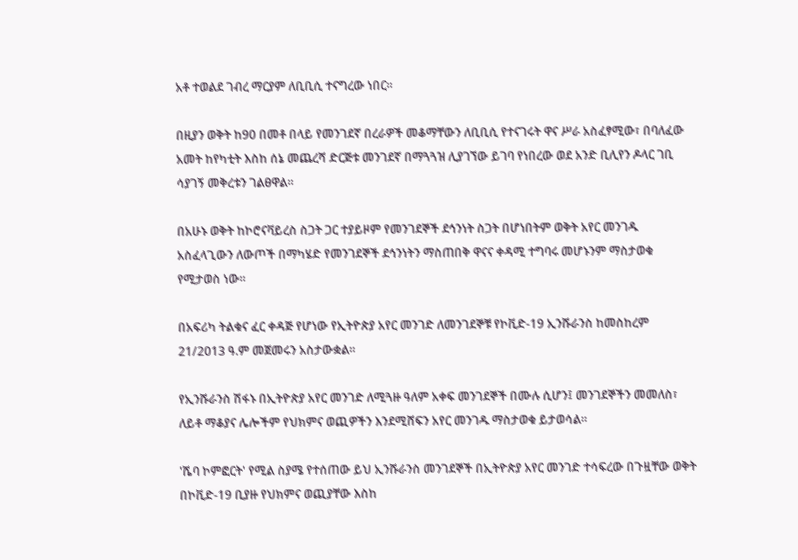አቶ ተወልደ ገብረ ማርያም ለቢቢሲ ተናግረው ነበር።

በዚያን ወቅት ከ90 በመቶ በላይ የመንገደኛ በረራዎች መቆማቸውን ለቢቢሲ የተናገሩት ዋና ሥራ አስፈፃሚው፣ በባለፈው አመት ከየካቲት እስከ ሰኔ መጨረሻ ድርጅቱ መንገደኛ በማጓጓዝ ሊያገኘው ይገባ የነበረው ወደ አንድ ቢሊየን ዶላር ገቢ ሳያገኝ መቅረቱን ገልፀዋል።

በአሁኑ ወቅት ከኮሮናቫይረስ ስጋት ጋር ተያይዞም የመንገደኞች ደኅንነት ስጋት በሆነበትም ወቅት አየር መንገዱ አስፈላጊውን ለውጦች በማካሄድ የመንገደኞች ደኅንነትን ማስጠበቅ ዋናና ቀዳሚ ተግባሩ መሆኑንም ማስታወቁ የሚታወስ ነው።

በአፍሪካ ትልቁና ፈር ቀዳጅ የሆነው የኢትዮጵያ አየር መንገድ ለመንገደኞቹ የኮቪድ-19 ኢንሹራንስ ከመስከረም 21/2013 ዓ.ም መጀመሩን አስታውቋል።

የኢንሹራንስ ሽፋኑ በኢትዮጵያ አየር መንገድ ለሚጓዙ ዓለም አቀፍ መንገደኞች በሙሉ ሲሆን፤ መንገደኞችን መመለስ፣ ለይቶ ማቆያና ሌሎችም የህክምና ወጪዎችን እንደሚሸፍን አየር መንገዱ ማስታወቁ ይታወሳል።

'ሼባ ኮምፎርት' የሚል ስያሜ የተሰጠው ይህ ኢንሹራንስ መንገደኞች በኢትዮጵያ አየር መንገድ ተሳፍረው በጉዟቸው ወቅት በኮቪድ-19 ቢያዙ የህክምና ወጪያቸው እስከ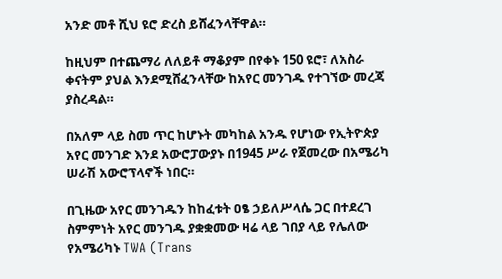አንድ መቶ ሺህ ዩሮ ድረስ ይሸፈንላቸዋል።

ከዚህም በተጨማሪ ለለይቶ ማቆያም በየቀኑ 150 ዩሮ፣ ለአስራ ቀናትም ያህል እንደሚሸፈንላቸው ከአየር መንገዱ የተገኘው መረጃ ያስረዳል።

በአለም ላይ ስመ ጥር ከሆኑት መካከል አንዱ የሆነው የኢትዮጵያ አየር መንገድ እንደ አውሮፓውያኑ በ1945 ሥራ የጀመረው በአሜሪካ ሠራሽ አውሮፕላኖች ነበር።

በጊዜው አየር መንገዱን ከከፈቱት ዐፄ ኃይለሥላሴ ጋር በተደረገ ስምምነት አየር መንገዱ ያቋቋመው ዛሬ ላይ ገበያ ላይ የሌለው የአሜሪካኑ TWA (Trans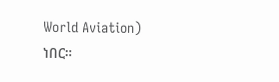World Aviation) ነበር።